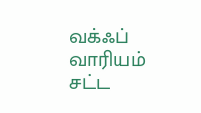வக்ஃப் வாரியம் சட்ட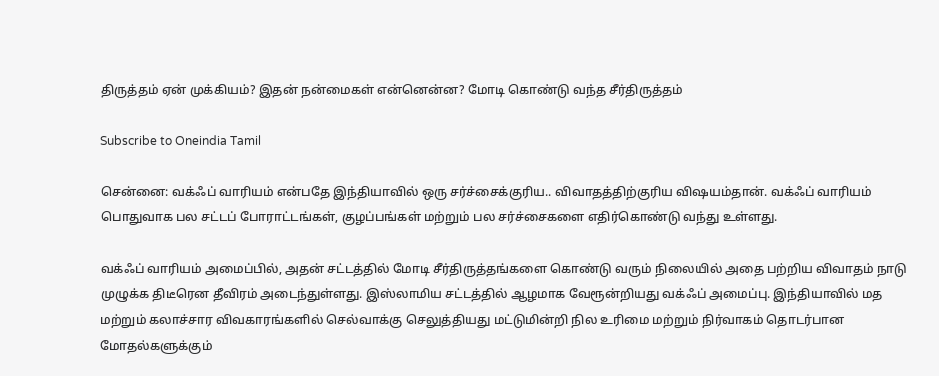திருத்தம் ஏன் முக்கியம்? இதன் நன்மைகள் என்னென்ன? மோடி கொண்டு வந்த சீர்திருத்தம்

Subscribe to Oneindia Tamil

சென்னை: வக்ஃப் வாரியம் என்பதே இந்தியாவில் ஒரு சர்ச்சைக்குரிய.. விவாதத்திற்குரிய விஷயம்தான். வக்ஃப் வாரியம் பொதுவாக பல சட்டப் போராட்டங்கள், குழப்பங்கள் மற்றும் பல சர்ச்சைகளை எதிர்கொண்டு வந்து உள்ளது.

வக்ஃப் வாரியம் அமைப்பில், அதன் சட்டத்தில் மோடி சீர்திருத்தங்களை கொண்டு வரும் நிலையில் அதை பற்றிய விவாதம் நாடு முழுக்க திடீரென தீவிரம் அடைந்துள்ளது. இஸ்லாமிய சட்டத்தில் ஆழமாக வேரூன்றியது வக்ஃப் அமைப்பு. இந்தியாவில் மத மற்றும் கலாச்சார விவகாரங்களில் செல்வாக்கு செலுத்தியது மட்டுமின்றி நில உரிமை மற்றும் நிர்வாகம் தொடர்பான மோதல்களுக்கும்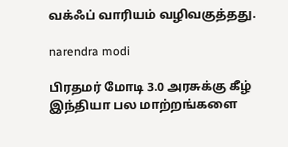வக்ஃப் வாரியம் வழிவகுத்தது.

narendra modi

பிரதமர் மோடி 3.0 அரசுக்கு கீழ் இந்தியா பல மாற்றங்களை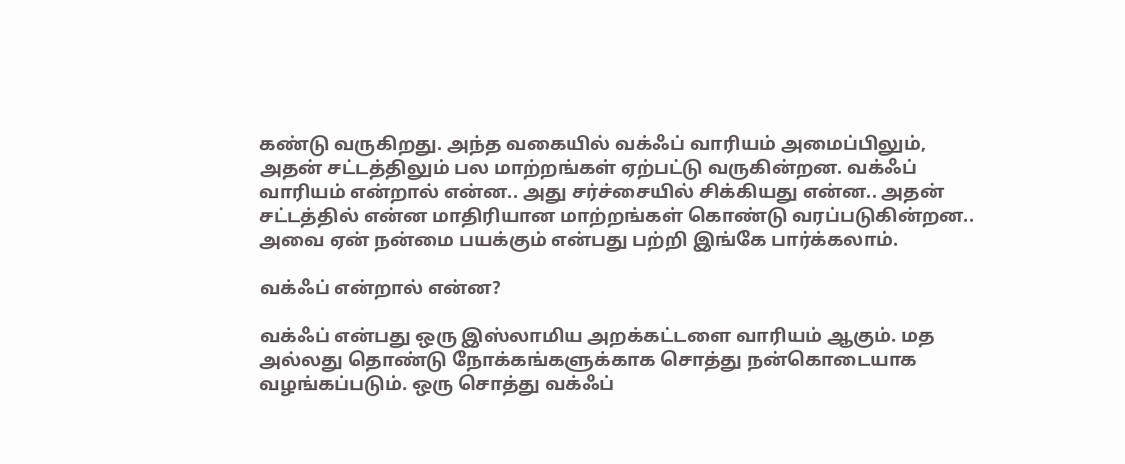கண்டு வருகிறது. அந்த வகையில் வக்ஃப் வாரியம் அமைப்பிலும், அதன் சட்டத்திலும் பல மாற்றங்கள் ஏற்பட்டு வருகின்றன. வக்ஃப் வாரியம் என்றால் என்ன.. அது சர்ச்சையில் சிக்கியது என்ன.. அதன் சட்டத்தில் என்ன மாதிரியான மாற்றங்கள் கொண்டு வரப்படுகின்றன.. அவை ஏன் நன்மை பயக்கும் என்பது பற்றி இங்கே பார்க்கலாம்.

வக்ஃப் என்றால் என்ன?

வக்ஃப் என்பது ஒரு இஸ்லாமிய அறக்கட்டளை வாரியம் ஆகும். மத அல்லது தொண்டு நோக்கங்களுக்காக சொத்து நன்கொடையாக வழங்கப்படும். ஒரு சொத்து வக்ஃப்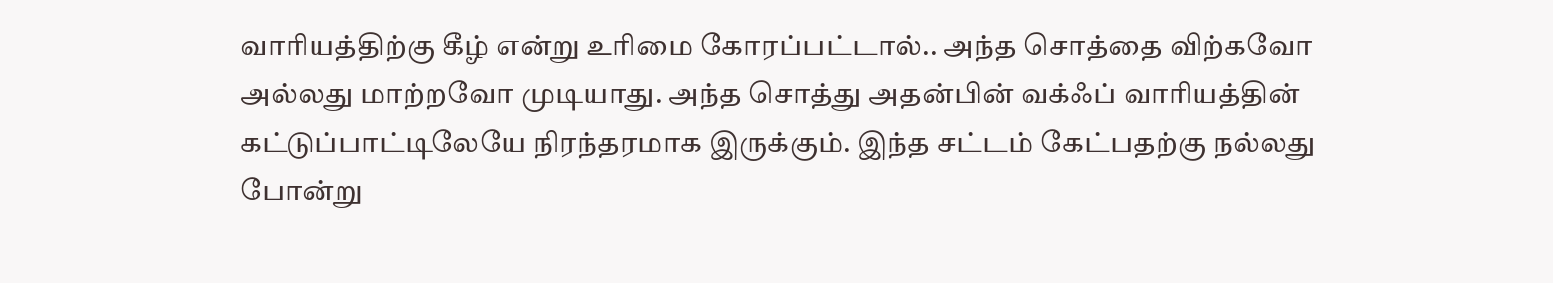வாரியத்திற்கு கீழ் என்று உரிமை கோரப்பட்டால்.. அந்த சொத்தை விற்கவோ அல்லது மாற்றவோ முடியாது. அந்த சொத்து அதன்பின் வக்ஃப் வாரியத்தின் கட்டுப்பாட்டிலேயே நிரந்தரமாக இருக்கும். இந்த சட்டம் கேட்பதற்கு நல்லது போன்று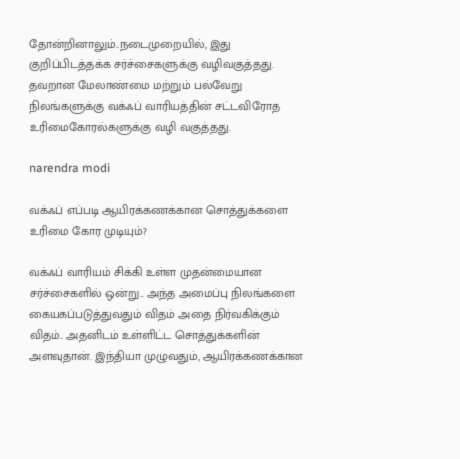தோன்றினாலும்..நடைமுறையில், இது குறிப்பிடத்தக்க சர்ச்சைகளுக்கு வழிவகுத்தது. தவறான மேலாண்மை மற்றும் பல்வேறு நிலங்களுக்கு வக்ஃப் வாரியத்தின் சட்டவிரோத உரிமைகோரல்களுக்கு வழி வகுத்தது.

narendra modi

வக்ஃப் எப்படி ஆயிரக்கணக்கான சொத்துக்களை உரிமை கோர முடியும்?

வக்ஃப் வாரியம் சிக்கி உள்ள முதன்மையான சர்ச்சைகளில் ஒன்று.. அந்த அமைப்பு நிலங்களை கையகப்படுத்துவதும் விதம் அதை நிர்வகிக்கும் விதம்.. அதனிடம் உள்ளிட்ட சொத்துக்களின் அளவுதான். இந்தியா முழுவதும், ஆயிரக்கணக்கான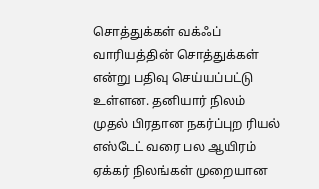சொத்துக்கள் வக்ஃப் வாரியத்தின் சொத்துக்கள் என்று பதிவு செய்யப்பட்டு உள்ளன. தனியார் நிலம் முதல் பிரதான நகர்ப்புற ரியல் எஸ்டேட் வரை பல ஆயிரம் ஏக்கர் நிலங்கள் முறையான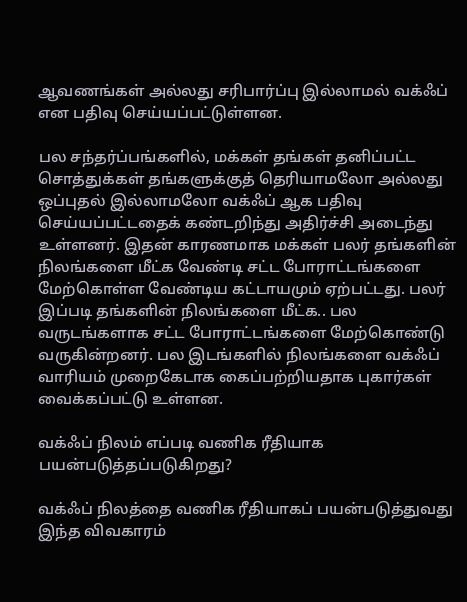ஆவணங்கள் அல்லது சரிபார்ப்பு இல்லாமல் வக்ஃப் என பதிவு செய்யப்பட்டுள்ளன.

பல சந்தர்ப்பங்களில், மக்கள் தங்கள் தனிப்பட்ட சொத்துக்கள் தங்களுக்குத் தெரியாமலோ அல்லது ஒப்புதல் இல்லாமலோ வக்ஃப் ஆக பதிவு செய்யப்பட்டதைக் கண்டறிந்து அதிர்ச்சி அடைந்து உள்ளனர். இதன் காரணமாக மக்கள் பலர் தங்களின் நிலங்களை மீட்க வேண்டி சட்ட போராட்டங்களை மேற்கொள்ள வேண்டிய கட்டாயமும் ஏற்பட்டது. பலர் இப்படி தங்களின் நிலங்களை மீட்க.. பல வருடங்களாக சட்ட போராட்டங்களை மேற்கொண்டு வருகின்றனர். பல இடங்களில் நிலங்களை வக்ஃப் வாரியம் முறைகேடாக கைப்பற்றியதாக புகார்கள் வைக்கப்பட்டு உள்ளன.

வக்ஃப் நிலம் எப்படி வணிக ரீதியாக பயன்படுத்தப்படுகிறது?

வக்ஃப் நிலத்தை வணிக ரீதியாகப் பயன்படுத்துவது இந்த விவகாரம்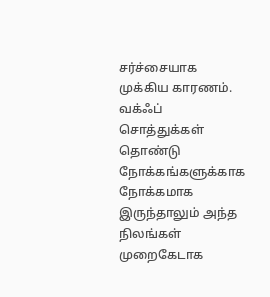சர்ச்சையாக முக்கிய காரணம். வக்ஃப் சொத்துக்கள் தொண்டு நோக்கங்களுக்காக நோக்கமாக இருந்தாலும் அந்த நிலங்கள் முறைகேடாக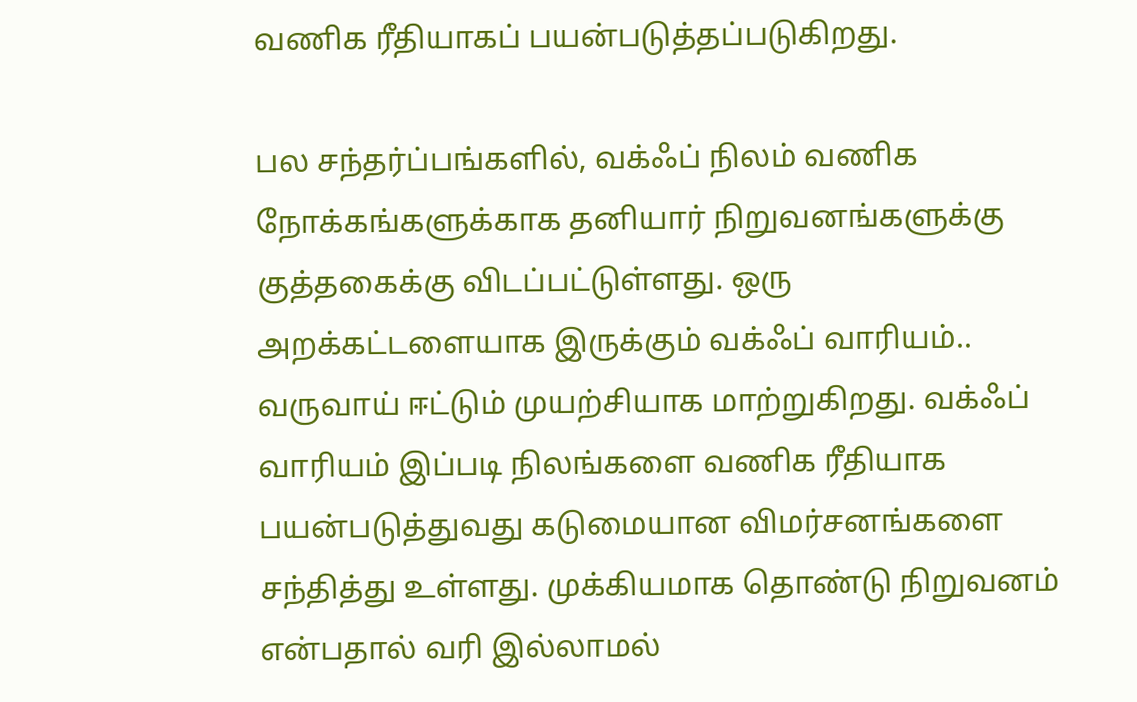வணிக ரீதியாகப் பயன்படுத்தப்படுகிறது.

பல சந்தர்ப்பங்களில், வக்ஃப் நிலம் வணிக நோக்கங்களுக்காக தனியார் நிறுவனங்களுக்கு குத்தகைக்கு விடப்பட்டுள்ளது. ஒரு அறக்கட்டளையாக இருக்கும் வக்ஃப் வாரியம்.. வருவாய் ஈட்டும் முயற்சியாக மாற்றுகிறது. வக்ஃப் வாரியம் இப்படி நிலங்களை வணிக ரீதியாக பயன்படுத்துவது கடுமையான விமர்சனங்களை சந்தித்து உள்ளது. முக்கியமாக தொண்டு நிறுவனம் என்பதால் வரி இல்லாமல்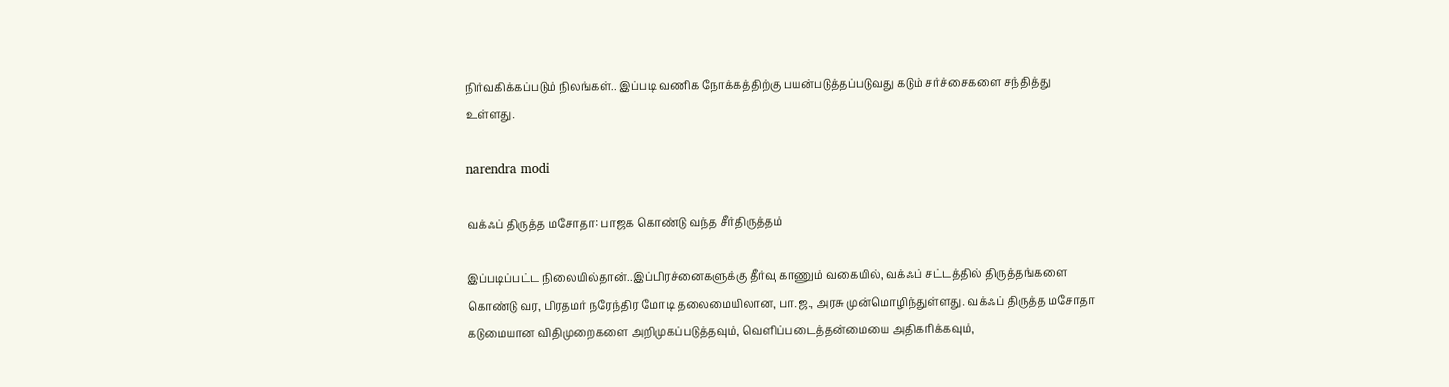நிர்வகிக்கப்படும் நிலங்கள்.. இப்படி வணிக நோக்கத்திற்கு பயன்படுத்தப்படுவது கடும் சர்ச்சைகளை சந்தித்து உள்ளது.

narendra modi

வக்ஃப் திருத்த மசோதா: பாஜக கொண்டு வந்த சீர்திருத்தம்

இப்படிப்பட்ட நிலையில்தான்..இப்பிரச்னைகளுக்கு தீர்வு காணும் வகையில், வக்ஃப் சட்டத்தில் திருத்தங்களை கொண்டு வர, பிரதமர் நரேந்திர மோடி தலைமையிலான, பா.ஜ., அரசு முன்மொழிந்துள்ளது. வக்ஃப் திருத்த மசோதா கடுமையான விதிமுறைகளை அறிமுகப்படுத்தவும், வெளிப்படைத்தன்மையை அதிகரிக்கவும்,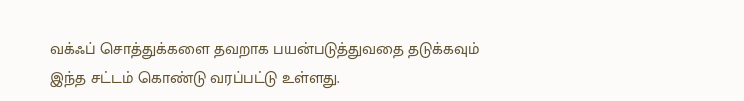வக்ஃப் சொத்துக்களை தவறாக பயன்படுத்துவதை தடுக்கவும் இந்த சட்டம் கொண்டு வரப்பட்டு உள்ளது.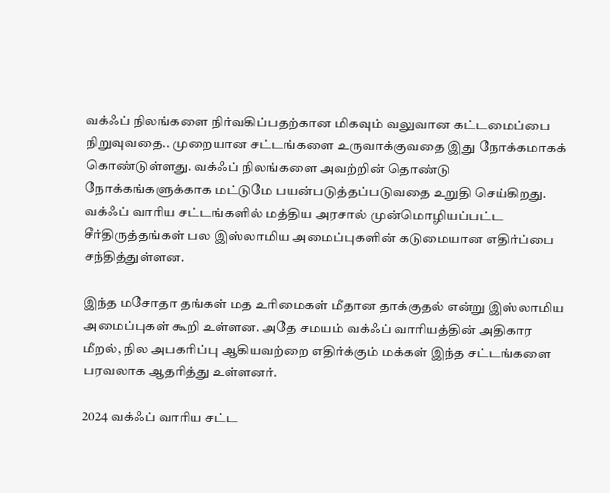வக்ஃப் நிலங்களை நிர்வகிப்பதற்கான மிகவும் வலுவான கட்டமைப்பை நிறுவுவதை.. முறையான சட்டங்களை உருவாக்குவதை இது நோக்கமாகக் கொண்டுள்ளது. வக்ஃப் நிலங்களை அவற்றின் தொண்டு நோக்கங்களுக்காக மட்டுமே பயன்படுத்தப்படுவதை உறுதி செய்கிறது. வக்ஃப் வாரிய சட்டங்களில் மத்திய அரசால் முன்மொழியப்பட்ட சீர்திருத்தங்கள் பல இஸ்லாமிய அமைப்புகளின் கடுமையான எதிர்ப்பை சந்தித்துள்ளன.

இந்த மசோதா தங்கள் மத உரிமைகள் மீதான தாக்குதல் என்று இஸ்லாமிய அமைப்புகள் கூறி உள்ளன. அதே சமயம் வக்ஃப் வாரியத்தின் அதிகார மீறல், நில அபகரிப்பு ஆகியவற்றை எதிர்க்கும் மக்கள் இந்த சட்டங்களை பரவலாக ஆதரித்து உள்ளனர்.

2024 வக்ஃப் வாரிய சட்ட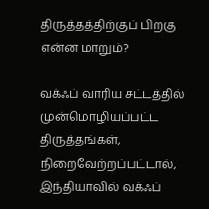திருத்தத்திற்குப் பிறகு என்ன மாறும்?

வக்ஃப் வாரிய சட்டத்தில் முன்மொழியப்பட்ட திருத்தங்கள், நிறைவேற்றப்பட்டால், இந்தியாவில் வக்ஃப்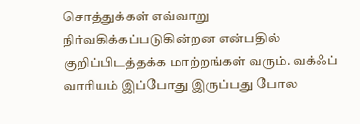சொத்துக்கள் எவ்வாறு நிர்வகிக்கப்படுகின்றன என்பதில் குறிப்பிடத்தக்க மாற்றங்கள் வரும். வக்ஃப் வாரியம் இப்போது இருப்பது போல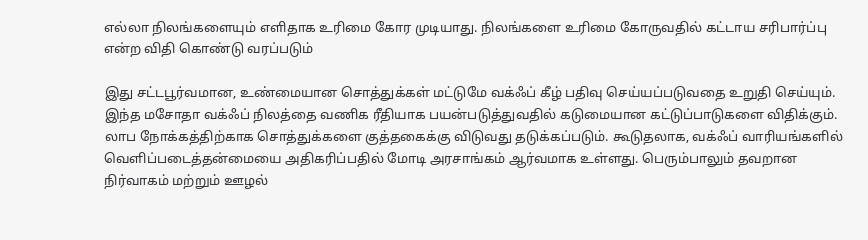எல்லா நிலங்களையும் எளிதாக உரிமை கோர முடியாது. நிலங்களை உரிமை கோருவதில் கட்டாய சரிபார்ப்பு என்ற விதி கொண்டு வரப்படும்

இது சட்டபூர்வமான, உண்மையான சொத்துக்கள் மட்டுமே வக்ஃப் கீழ் பதிவு செய்யப்படுவதை உறுதி செய்யும். இந்த மசோதா வக்ஃப் நிலத்தை வணிக ரீதியாக பயன்படுத்துவதில் கடுமையான கட்டுப்பாடுகளை விதிக்கும். லாப நோக்கத்திற்காக சொத்துக்களை குத்தகைக்கு விடுவது தடுக்கப்படும். கூடுதலாக, வக்ஃப் வாரியங்களில் வெளிப்படைத்தன்மையை அதிகரிப்பதில் மோடி அரசாங்கம் ஆர்வமாக உள்ளது. பெரும்பாலும் தவறான நிர்வாகம் மற்றும் ஊழல்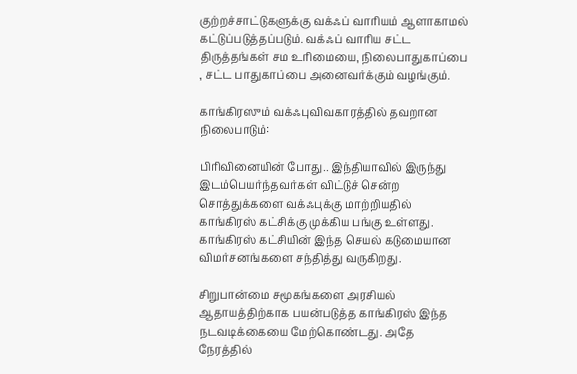குற்றச்சாட்டுகளுக்கு வக்ஃப் வாரியம் ஆளாகாமல் கட்டுப்படுத்தப்படும். வக்ஃப் வாரிய சட்ட திருத்தங்கள் சம உரிமையை, நிலைபாதுகாப்பை , சட்ட பாதுகாப்பை அனைவர்க்கும் வழங்கும்.

காங்கிரஸும் வக்ஃபுவிவகாரத்தில் தவறான நிலைபாடும்:

பிரிவினையின் போது.. இந்தியாவில் இருந்து இடம்பெயர்ந்தவர்கள் விட்டுச் சென்ற சொத்துக்களை வக்ஃபுக்கு மாற்றியதில் காங்கிரஸ் கட்சிக்கு முக்கிய பங்கு உள்ளது. காங்கிரஸ் கட்சியின் இந்த செயல் கடுமையான விமர்சனங்களை சந்தித்து வருகிறது.

சிறுபான்மை சமூகங்களை அரசியல் ஆதாயத்திற்காக பயன்படுத்த காங்கிரஸ் இந்த நடவடிக்கையை மேற்கொண்டது. அதே நேரத்தில்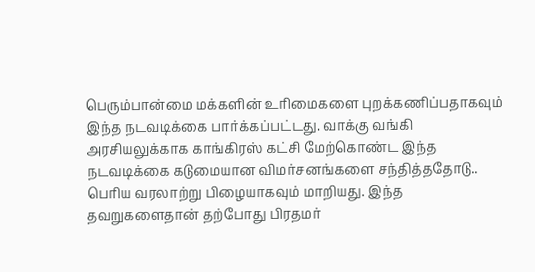பெரும்பான்மை மக்களின் உரிமைகளை புறக்கணிப்பதாகவும் இந்த நடவடிக்கை பார்க்கப்பட்டது. வாக்கு வங்கி அரசியலுக்காக காங்கிரஸ் கட்சி மேற்கொண்ட இந்த நடவடிக்கை கடுமையான விமர்சனங்களை சந்தித்ததோடு.. பெரிய வரலாற்று பிழையாகவும் மாறியது. இந்த தவறுகளைதான் தற்போது பிரதமர்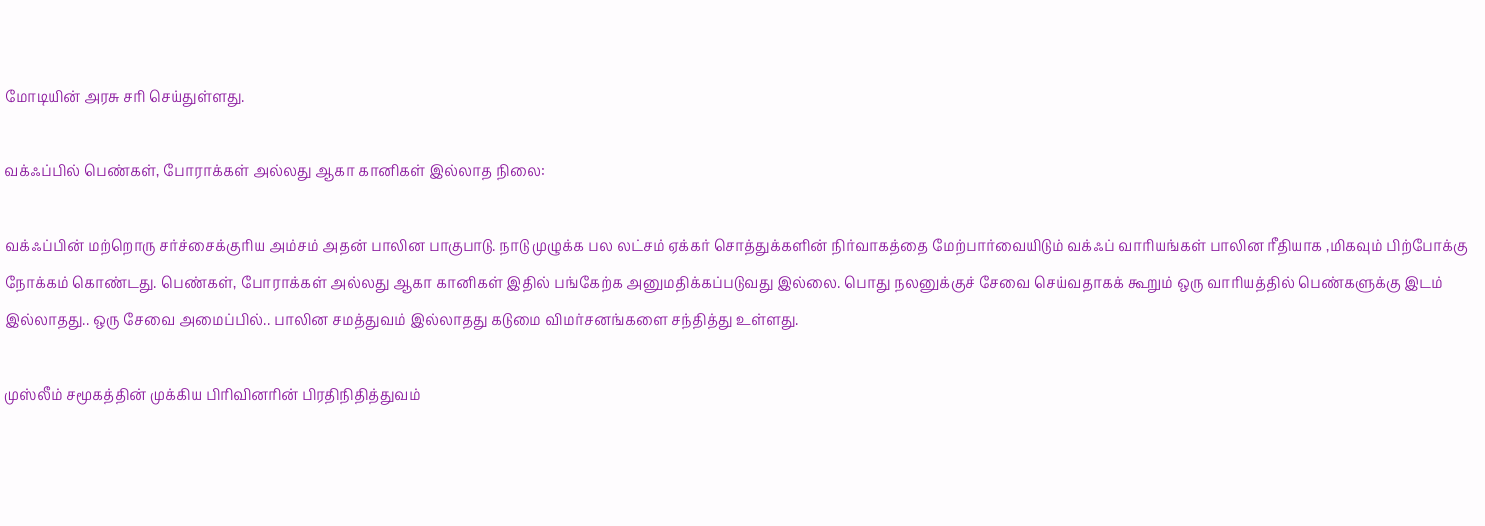மோடியின் அரசு சரி செய்துள்ளது.

வக்ஃப்பில் பெண்கள், போராக்கள் அல்லது ஆகா கானிகள் இல்லாத நிலை:

வக்ஃப்பின் மற்றொரு சர்ச்சைக்குரிய அம்சம் அதன் பாலின பாகுபாடு. நாடு முழுக்க பல லட்சம் ஏக்கர் சொத்துக்களின் நிர்வாகத்தை மேற்பார்வையிடும் வக்ஃப் வாரியங்கள் பாலின ரீதியாக ,மிகவும் பிற்போக்கு நோக்கம் கொண்டது. பெண்கள், போராக்கள் அல்லது ஆகா கானிகள் இதில் பங்கேற்க அனுமதிக்கப்படுவது இல்லை. பொது நலனுக்குச் சேவை செய்வதாகக் கூறும் ஒரு வாரியத்தில் பெண்களுக்கு இடம் இல்லாதது.. ஒரு சேவை அமைப்பில்.. பாலின சமத்துவம் இல்லாதது கடுமை விமர்சனங்களை சந்தித்து உள்ளது.

முஸ்லீம் சமூகத்தின் முக்கிய பிரிவினரின் பிரதிநிதித்துவம்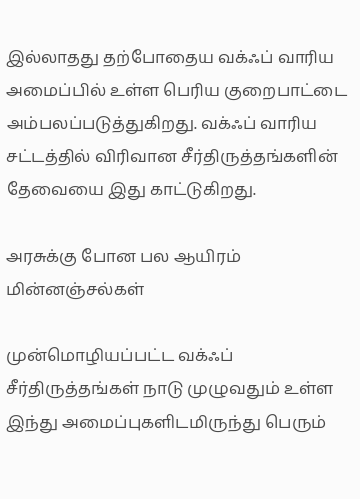இல்லாதது தற்போதைய வக்ஃப் வாரிய அமைப்பில் உள்ள பெரிய குறைபாட்டை அம்பலப்படுத்துகிறது. வக்ஃப் வாரிய சட்டத்தில் விரிவான சீர்திருத்தங்களின் தேவையை இது காட்டுகிறது.

அரசுக்கு போன பல ஆயிரம் மின்னஞ்சல்கள்

முன்மொழியப்பட்ட வக்ஃப் சீர்திருத்தங்கள் நாடு முழுவதும் உள்ள இந்து அமைப்புகளிடமிருந்து பெரும்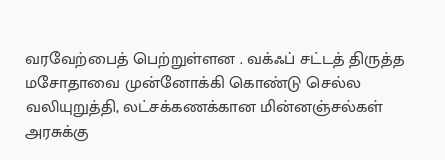வரவேற்பைத் பெற்றுள்ளன . வக்ஃப் சட்டத் திருத்த மசோதாவை முன்னோக்கி கொண்டு செல்ல வலியுறுத்தி, லட்சக்கணக்கான மின்னஞ்சல்கள் அரசுக்கு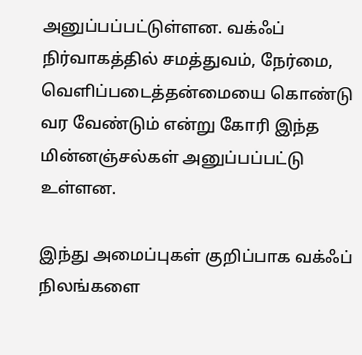அனுப்பப்பட்டுள்ளன. வக்ஃப் நிர்வாகத்தில் சமத்துவம், நேர்மை, வெளிப்படைத்தன்மையை கொண்டு வர வேண்டும் என்று கோரி இந்த மின்னஞ்சல்கள் அனுப்பப்பட்டு உள்ளன.

இந்து அமைப்புகள் குறிப்பாக வக்ஃப் நிலங்களை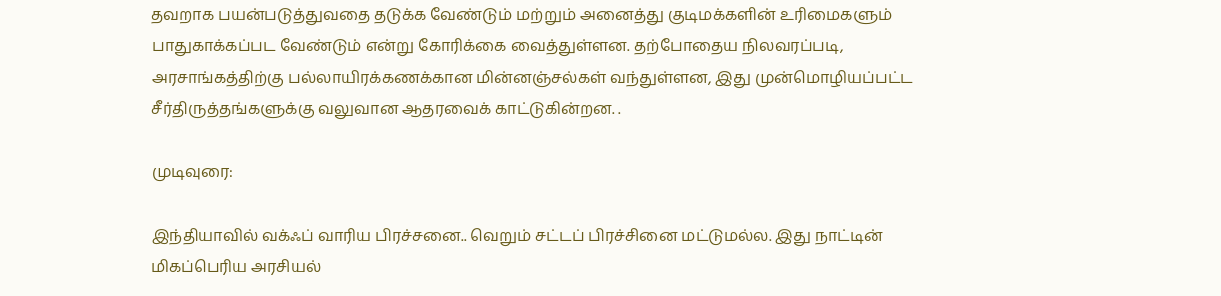தவறாக பயன்படுத்துவதை தடுக்க வேண்டும் மற்றும் அனைத்து குடிமக்களின் உரிமைகளும் பாதுகாக்கப்பட வேண்டும் என்று கோரிக்கை வைத்துள்ளன. தற்போதைய நிலவரப்படி, அரசாங்கத்திற்கு பல்லாயிரக்கணக்கான மின்னஞ்சல்கள் வந்துள்ளன, இது முன்மொழியப்பட்ட சீர்திருத்தங்களுக்கு வலுவான ஆதரவைக் காட்டுகின்றன. .

முடிவுரை:

இந்தியாவில் வக்ஃப் வாரிய பிரச்சனை.. வெறும் சட்டப் பிரச்சினை மட்டுமல்ல. இது நாட்டின் மிகப்பெரிய அரசியல்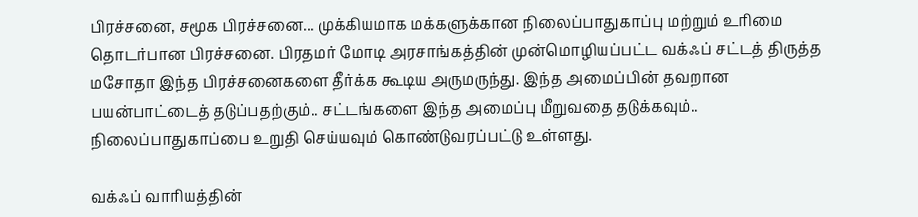பிரச்சனை, சமூக பிரச்சனை... முக்கியமாக மக்களுக்கான நிலைப்பாதுகாப்பு மற்றும் உரிமை தொடர்பான பிரச்சனை. பிரதமர் மோடி அரசாங்கத்தின் முன்மொழியப்பட்ட வக்ஃப் சட்டத் திருத்த மசோதா இந்த பிரச்சனைகளை தீர்க்க கூடிய அருமருந்து. இந்த அமைப்பின் தவறான பயன்பாட்டைத் தடுப்பதற்கும்.. சட்டங்களை இந்த அமைப்பு மீறுவதை தடுக்கவும்.. நிலைப்பாதுகாப்பை உறுதி செய்யவும் கொண்டுவரப்பட்டு உள்ளது.

வக்ஃப் வாரியத்தின்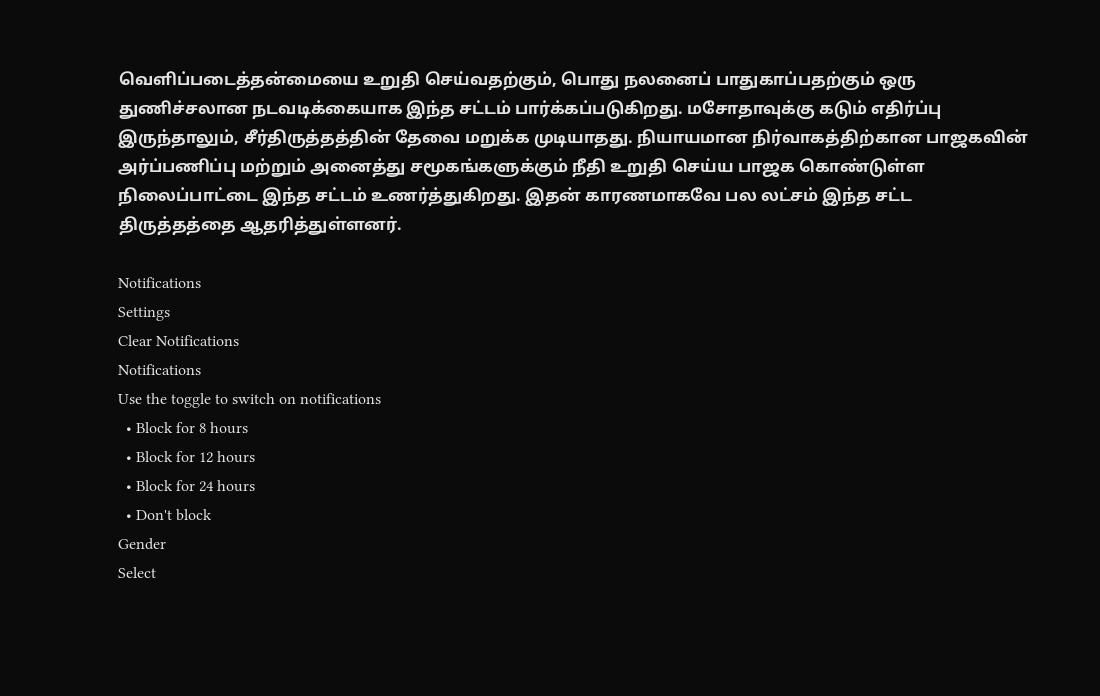வெளிப்படைத்தன்மையை உறுதி செய்வதற்கும், பொது நலனைப் பாதுகாப்பதற்கும் ஒரு துணிச்சலான நடவடிக்கையாக இந்த சட்டம் பார்க்கப்படுகிறது. மசோதாவுக்கு கடும் எதிர்ப்பு இருந்தாலும், சீர்திருத்தத்தின் தேவை மறுக்க முடியாதது. நியாயமான நிர்வாகத்திற்கான பாஜகவின் அர்ப்பணிப்பு மற்றும் அனைத்து சமூகங்களுக்கும் நீதி உறுதி செய்ய பாஜக கொண்டுள்ள நிலைப்பாட்டை இந்த சட்டம் உணர்த்துகிறது. இதன் காரணமாகவே பல லட்சம் இந்த சட்ட திருத்தத்தை ஆதரித்துள்ளனர்.

Notifications
Settings
Clear Notifications
Notifications
Use the toggle to switch on notifications
  • Block for 8 hours
  • Block for 12 hours
  • Block for 24 hours
  • Don't block
Gender
Select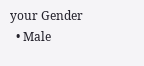your Gender
  • Male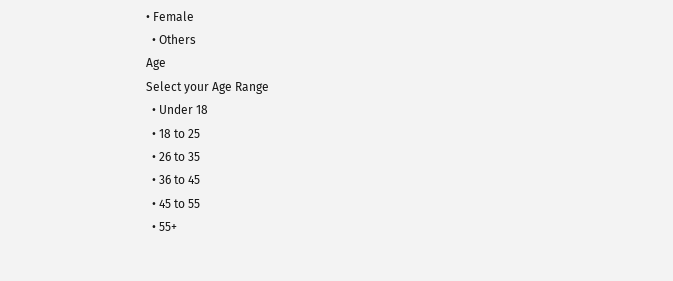• Female
  • Others
Age
Select your Age Range
  • Under 18
  • 18 to 25
  • 26 to 35
  • 36 to 45
  • 45 to 55
  • 55+